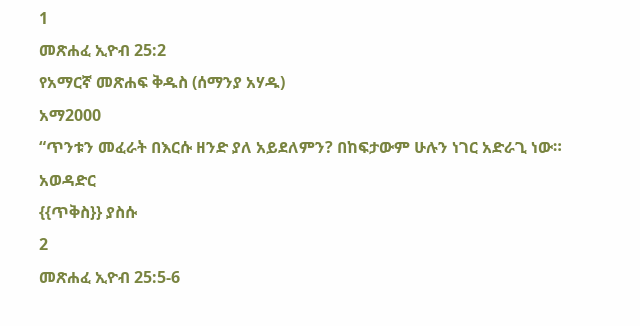1
መጽሐፈ ኢዮብ 25:2
የአማርኛ መጽሐፍ ቅዱስ (ሰማንያ አሃዱ)
አማ2000
“ጥንቱን መፈራት በእርሱ ዘንድ ያለ አይደለምን? በከፍታውም ሁሉን ነገር አድራጊ ነው።
አወዳድር
{{ጥቅስ}} ያስሱ
2
መጽሐፈ ኢዮብ 25:5-6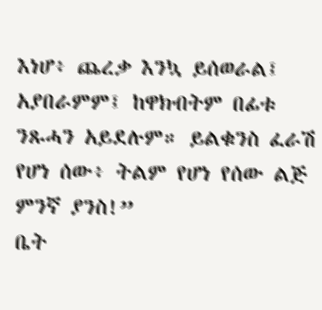እነሆ፥ ጨረቃ እንኳ ይሰወራል፤ አያበራምም፤ ከዋክብትም በፊቱ ንጹሓን አይደሉም። ይልቁንስ ፈራሽ የሆነ ሰው፥ ትልም የሆነ የሰው ልጅ ምንኛ ያንስ!”
ቤት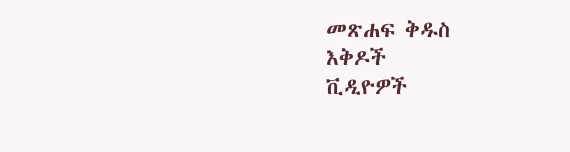መጽሐፍ ቅዱስ
እቅዶች
ቪዲዮዎች